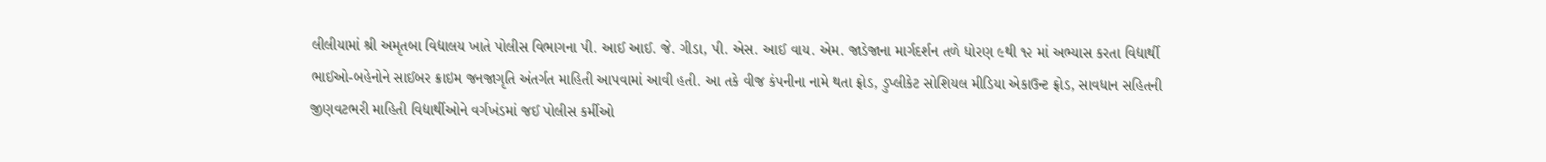લીલીયામાં શ્રી અમૃતબા વિદ્યાલય ખાતે પોલીસ વિભાગના પી. આઈ આઈ. જે. ગીડા, પી. એસ. આઈ વાય. એમ. જાડેજાના માર્ગદર્શન તળે ધોરણ ૯થી ૧૨ માં અભ્યાસ કરતા વિદ્યાર્થી ભાઈઓ-બહેનોને સાઈબર ક્રાઇમ જનજાગૃતિ અંતર્ગત માહિતી આપવામાં આવી હતી. આ તકે વીજ કંપનીના નામે થતા ફ્રોડ, ડુપ્લીકેટ સોશિયલ મીડિયા એકાઉન્ટ ફ્રોડ, સાવધાન સહિતની જીણવટભરી માહિતી વિદ્યાર્થીઓને વર્ગખંડમાં જઈ પોલીસ કર્મીઓ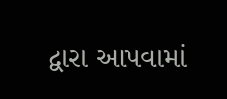દ્વારા આપવામાં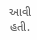આવી હતી.